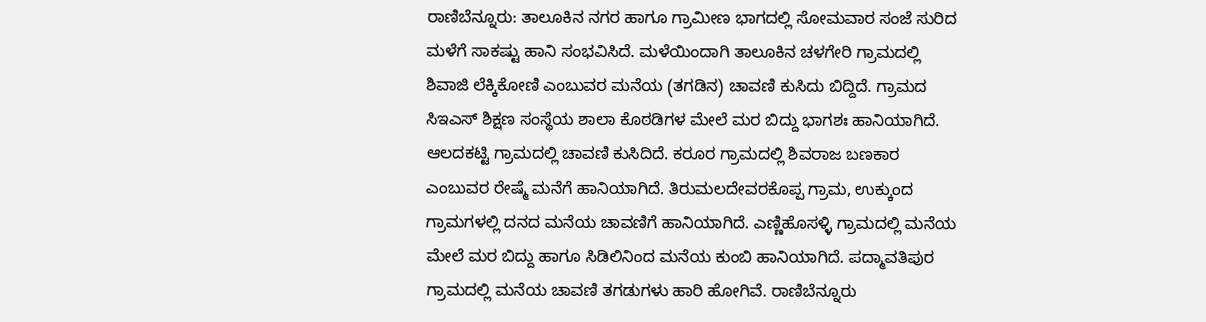ರಾಣಿಬೆನ್ನೂರು: ತಾಲೂಕಿನ ನಗರ ಹಾಗೂ ಗ್ರಾಮೀಣ ಭಾಗದಲ್ಲಿ ಸೋಮವಾರ ಸಂಜೆ ಸುರಿದ ಮಳೆಗೆ ಸಾಕಷ್ಟು ಹಾನಿ ಸಂಭವಿಸಿದೆ. ಮಳೆಯಿಂದಾಗಿ ತಾಲೂಕಿನ ಚಳಗೇರಿ ಗ್ರಾಮದಲ್ಲಿ ಶಿವಾಜಿ ಲೆಕ್ಕಿಕೋಣಿ ಎಂಬುವರ ಮನೆಯ (ತಗಡಿನ) ಚಾವಣಿ ಕುಸಿದು ಬಿದ್ದಿದೆ. ಗ್ರಾಮದ ಸಿಇಎಸ್ ಶಿಕ್ಷಣ ಸಂಸ್ಥೆಯ ಶಾಲಾ ಕೊಠಡಿಗಳ ಮೇಲೆ ಮರ ಬಿದ್ದು ಭಾಗಶಃ ಹಾನಿಯಾಗಿದೆ. ಆಲದಕಟ್ಟಿ ಗ್ರಾಮದಲ್ಲಿ ಚಾವಣಿ ಕುಸಿದಿದೆ. ಕರೂರ ಗ್ರಾಮದಲ್ಲಿ ಶಿವರಾಜ ಬಣಕಾರ ಎಂಬುವರ ರೇಷ್ಮೆ ಮನೆಗೆ ಹಾನಿಯಾಗಿದೆ. ತಿರುಮಲದೇವರಕೊಪ್ಪ ಗ್ರಾಮ, ಉಕ್ಕುಂದ ಗ್ರಾಮಗಳಲ್ಲಿ ದನದ ಮನೆಯ ಚಾವಣಿಗೆ ಹಾನಿಯಾಗಿದೆ. ಎಣ್ಣಿಹೊಸಳ್ಳಿ ಗ್ರಾಮದಲ್ಲಿ ಮನೆಯ ಮೇಲೆ ಮರ ಬಿದ್ದು ಹಾಗೂ ಸಿಡಿಲಿನಿಂದ ಮನೆಯ ಕುಂಬಿ ಹಾನಿಯಾಗಿದೆ. ಪದ್ಮಾವತಿಪುರ ಗ್ರಾಮದಲ್ಲಿ ಮನೆಯ ಚಾವಣಿ ತಗಡುಗಳು ಹಾರಿ ಹೋಗಿವೆ. ರಾಣಿಬೆನ್ನೂರು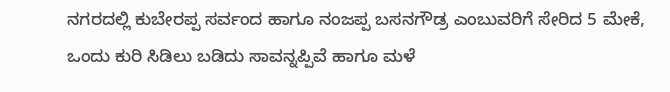ನಗರದಲ್ಲಿ ಕುಬೇರಪ್ಪ ಸರ್ವಂದ ಹಾಗೂ ನಂಜಪ್ಪ ಬಸನಗೌಡ್ರ ಎಂಬುವರಿಗೆ ಸೇರಿದ 5 ಮೇಕೆ, ಒಂದು ಕುರಿ ಸಿಡಿಲು ಬಡಿದು ಸಾವನ್ನಪ್ಪಿವೆ ಹಾಗೂ ಮಳೆ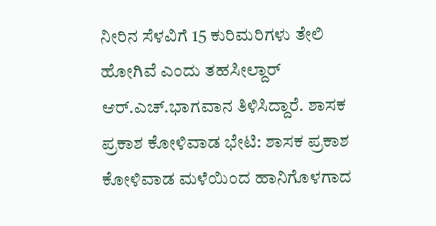ನೀರಿನ ಸೆಳವಿಗೆ 15 ಕುರಿಮರಿಗಳು ತೇಲಿ ಹೋಗಿವೆ ಎಂದು ತಹಸೀಲ್ದಾರ್ ಆರ್.ಎಚ್.ಭಾಗವಾನ ತಿಳಿಸಿದ್ದಾರೆ. ಶಾಸಕ ಪ್ರಕಾಶ ಕೋಳಿವಾಡ ಭೇಟಿ: ಶಾಸಕ ಪ್ರಕಾಶ ಕೋಳಿವಾಡ ಮಳೆಯಿಂದ ಹಾನಿಗೊಳಗಾದ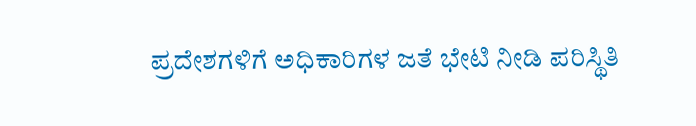ಪ್ರದೇಶಗಳಿಗೆ ಅಧಿಕಾರಿಗಳ ಜತೆ ಭೇಟಿ ನೀಡಿ ಪರಿಸ್ಥಿತಿ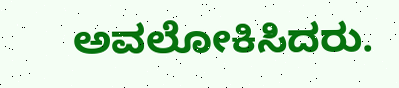ಅವಲೋಕಿಸಿದರು.